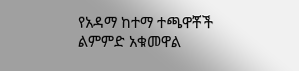የአዳማ ከተማ ተጫዋቾች ልምምድ አቁመዋል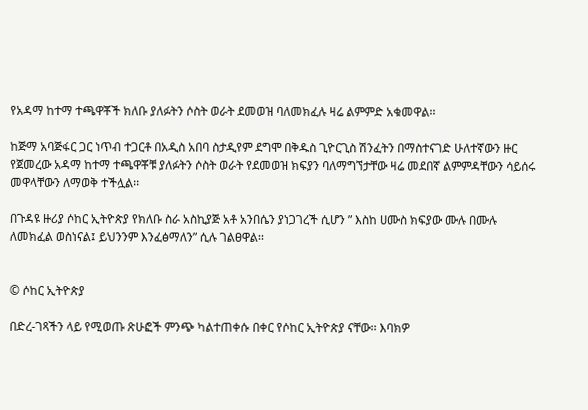የአዳማ ከተማ ተጫዋቾች ክለቡ ያለፉትን ሶስት ወራት ደመወዝ ባለመክፈሉ ዛሬ ልምምድ አቁመዋል፡፡

ከጅማ አባጅፋር ጋር ነጥብ ተጋርቶ በአዲስ አበባ ስታዲየም ደግሞ በቅዱስ ጊዮርጊስ ሽንፈትን በማስተናገድ ሁለተኛውን ዙር የጀመረው አዳማ ከተማ ተጫዋቾቹ ያለፉትን ሶስት ወራት የደመወዝ ክፍያን ባለማግኘታቸው ዛሬ መደበኛ ልምምዳቸውን ሳይሰሩ መዋላቸውን ለማወቅ ተችሏል፡፡

በጉዳዩ ዙሪያ ሶከር ኢትዮጵያ የክለቡ ስራ አስኪያጅ አቶ አንበሴን ያነጋገረች ሲሆን ” እስከ ሀሙስ ክፍያው ሙሉ በሙሉ ለመክፈል ወስነናል፤ ይህንንም እንፈፅማለን” ሲሉ ገልፀዋል፡፡


© ሶከር ኢትዮጵያ

በድረ-ገጻችን ላይ የሚወጡ ጽሁፎች ምንጭ ካልተጠቀሱ በቀር የሶከር ኢትዮጵያ ናቸው፡፡ እባክዎ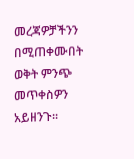መረጃዎቻችንን በሚጠቀሙበት ወቅት ምንጭ መጥቀስዎን አይዘንጉ፡፡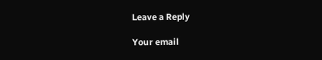Leave a Reply

Your email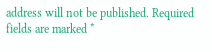address will not be published. Required fields are marked *